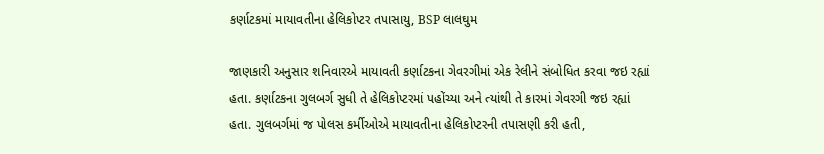કર્ણાટકમાં માયાવતીના હેલિકોપ્ટર તપાસાયુ, BSP લાલઘુમ

જાણકારી અનુસાર શનિવારએ માયાવતી કર્ણાટકના ગેવરગીમાં એક રેલીને સંબોધિત કરવા જઇ રહ્યાં હતા. કર્ણાટકના ગુલબર્ગ સુધી તે હેલિકોપ્ટરમાં પહોંચ્યા અને ત્યાંથી તે કારમાં ગેવરગી જઇ રહ્યાં હતા. ગુલબર્ગમાં જ પોલસ કર્મીઓએ માયાવતીના હેલિકોપ્ટરની તપાસણી કરી હતી,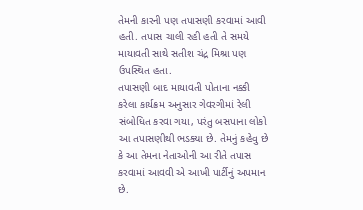તેમની કારની પણ તપાસણી કરવામાં આવી હતી. તપાસ ચાલી રહી હતી તે સમયે માયાવતી સાથે સતીશ ચંદ્ર મિશ્રા પણ ઉપસ્થિત હતા.
તપાસણી બાદ માયાવતી પોતાના નક્કી કરેલા કાર્યક્રમ અનુસાર ગેવરગીમાં રેલી સંબોધિત કરવા ગયા, પરંતુ બસપાના લોકો આ તપાસણીથી ભડક્યા છે. તેમનું કહેવુ છે કે આ તેમના નેતાઓની આ રીતે તપાસ કરવામાં આવવી એ આખી પાર્ટીનું અપમાન છે.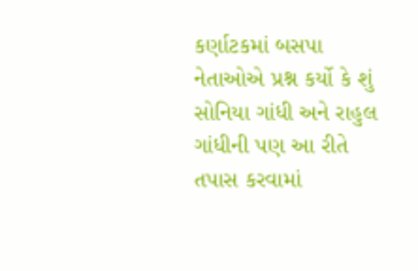કર્ણાટકમાં બસપા નેતાઓએ પ્રશ્ન કર્યો કે શું સોનિયા ગાંધી અને રાહુલ ગાંધીની પણ આ રીતે તપાસ કરવામાં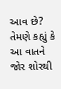આવ છે? તેમણે કહ્યું કે આ વાતને જોર શોરથી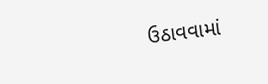ઉઠાવવામાં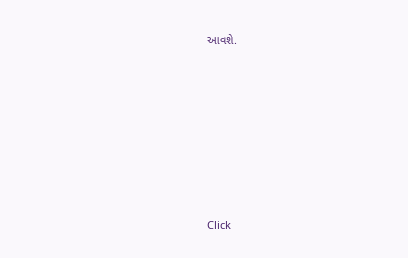આવશે.












Click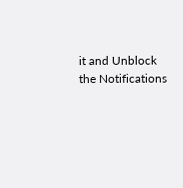it and Unblock the Notifications